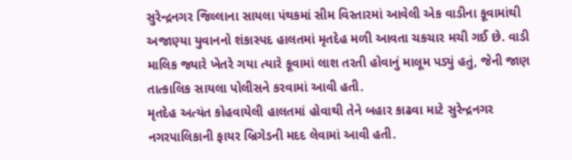સુરેન્દ્રનગર જિલ્લાના સાયલા પંથકમાં સીમ વિસ્તારમાં આવેલી એક વાડીના કૂવામાંથી અજાણ્યા યુવાનનો શંકાસ્પદ હાલતમાં મૃતદેહ મળી આવતા ચકચાર મચી ગઈ છે. વાડી માલિક જ્યારે ખેતરે ગયા ત્યારે કૂવામાં લાશ તરતી હોવાનું માલૂમ પડ્યું હતું, જેની જાણ તાત્કાલિક સાયલા પોલીસને કરવામાં આવી હતી.
મૃતદેહ અત્યંત કોહવાયેલી હાલતમાં હોવાથી તેને બહાર કાઢવા માટે સુરેન્દ્રનગર નગરપાલિકાની ફાયર બ્રિગેડની મદદ લેવામાં આવી હતી.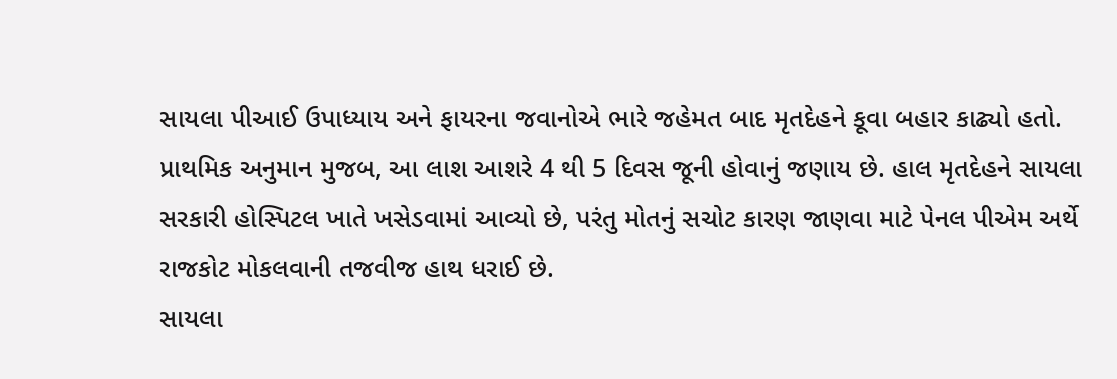સાયલા પીઆઈ ઉપાધ્યાય અને ફાયરના જવાનોએ ભારે જહેમત બાદ મૃતદેહને કૂવા બહાર કાઢ્યો હતો. પ્રાથમિક અનુમાન મુજબ, આ લાશ આશરે 4 થી 5 દિવસ જૂની હોવાનું જણાય છે. હાલ મૃતદેહને સાયલા સરકારી હોસ્પિટલ ખાતે ખસેડવામાં આવ્યો છે, પરંતુ મોતનું સચોટ કારણ જાણવા માટે પેનલ પીએમ અર્થે રાજકોટ મોકલવાની તજવીજ હાથ ધરાઈ છે.
સાયલા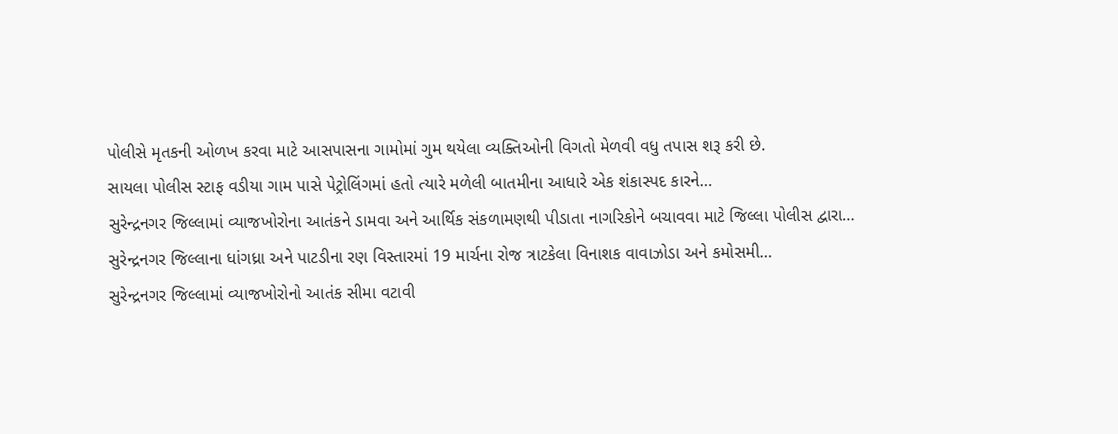પોલીસે મૃતકની ઓળખ કરવા માટે આસપાસના ગામોમાં ગુમ થયેલા વ્યક્તિઓની વિગતો મેળવી વધુ તપાસ શરૂ કરી છે.
સાયલા પોલીસ સ્ટાફ વડીયા ગામ પાસે પેટ્રોલિંગમાં હતો ત્યારે મળેલી બાતમીના આધારે એક શંકાસ્પદ કારને…
સુરેન્દ્રનગર જિલ્લામાં વ્યાજખોરોના આતંકને ડામવા અને આર્થિક સંકળામણથી પીડાતા નાગરિકોને બચાવવા માટે જિલ્લા પોલીસ દ્વારા…
સુરેન્દ્રનગર જિલ્લાના ધાંગધ્રા અને પાટડીના રણ વિસ્તારમાં 19 માર્ચના રોજ ત્રાટકેલા વિનાશક વાવાઝોડા અને કમોસમી…
સુરેન્દ્રનગર જિલ્લામાં વ્યાજખોરોનો આતંક સીમા વટાવી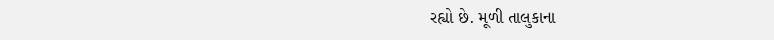રહ્યો છે. મૂળી તાલુકાના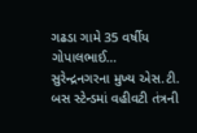ગઢડા ગામે 35 વર્ષીય ગોપાલભાઈ…
સુરેન્દ્રનગરના મુખ્ય એસ.ટી. બસ સ્ટેન્ડમાં વહીવટી તંત્રની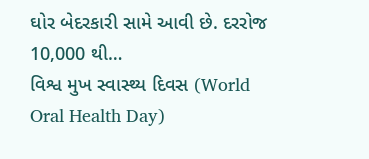ઘોર બેદરકારી સામે આવી છે. દરરોજ 10,000 થી…
વિશ્વ મુખ સ્વાસ્થ્ય દિવસ (World Oral Health Day)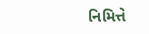નિમિત્તે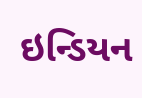ઇન્ડિયન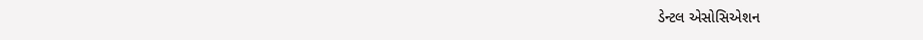ડેન્ટલ એસોસિએશન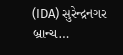(IDA) સુરેન્દ્રનગર બ્રાન્ચ…